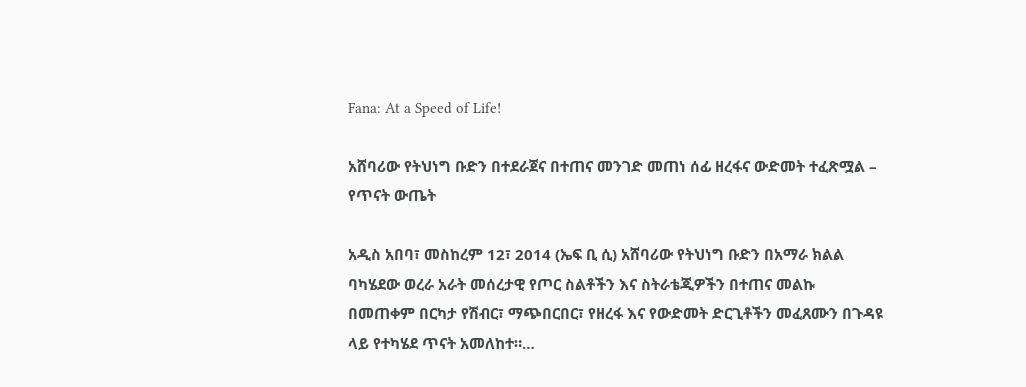Fana: At a Speed of Life!

አሸባሪው የትህነግ ቡድን በተደራጀና በተጠና መንገድ መጠነ ሰፊ ዘረፋና ውድመት ተፈጽሟል – የጥናት ውጤት

አዲስ አበባ፣ መስከረም 12፣ 2014 (ኤፍ ቢ ሲ) አሸባሪው የትህነግ ቡድን በአማራ ክልል ባካሄደው ወረራ አራት መሰረታዊ የጦር ስልቶችን እና ስትራቴጂዎችን በተጠና መልኩ በመጠቀም በርካታ የሽብር፣ ማጭበርበር፣ የዘረፋ እና የውድመት ድርጊቶችን መፈጸሙን በጉዳዩ ላይ የተካሄደ ጥናት አመለከተ።…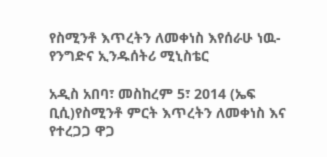የስሚንቶ እጥረትን ለመቀነስ እየሰራሁ ነዉ-የንግድና ኢንዱሰትሪ ሚኒስቴር

አዲስ አበባ፣ መስከረም 5፣ 2014 (ኤፍ ቢሲ)የስሚንቶ ምርት እጥረትን ለመቀነስ እና የተረጋጋ ዋጋ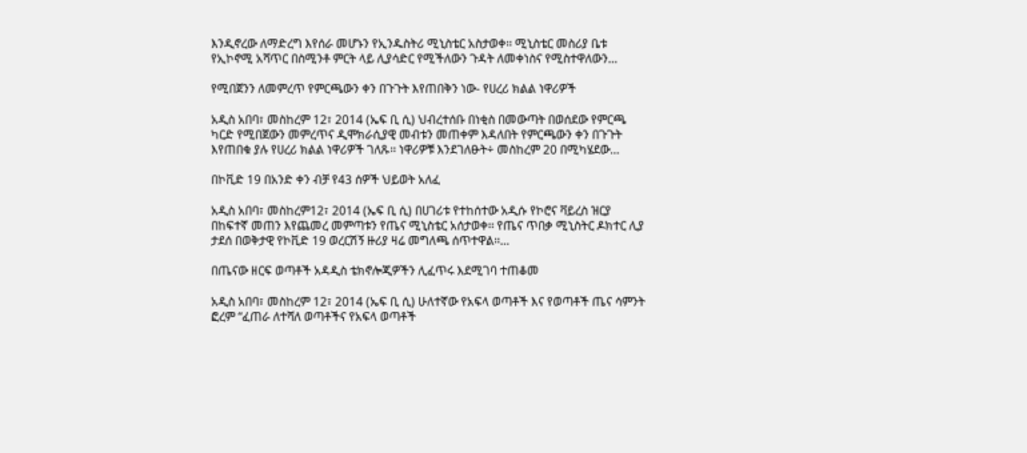እንዲኖረው ለማድረግ እየሰራ መሆኑን የኢንዱስትሪ ሚኒስቴር አስታወቀ፡፡ ሚኒስቴር መስሪያ ቤቱ የኢኮኖሚ አሻጥር በስሚንቶ ምርት ላይ ሊያሳድር የሚችለውን ጉዳት ለመቀነስና የሚስተዋለውን…

የሚበጀንን ለመምረጥ የምርጫውን ቀን በጉጉት እየጠበቅን ነው- የሀረሪ ክልል ነዋሪዎች

አዲስ አበባ፣ መስከረም 12፣ 2014 (ኤፍ ቢ ሲ) ህብረተሰቡ በነቂስ በመውጣት በወሰደው የምርጫ ካርድ የሚበጀውን መምረጥና ዲሞክራሲያዊ መብቱን መጠቀም እዳለበት የምርጫውን ቀን በጉጉት እየጠበቁ ያሉ የሀረሪ ክልል ነዋሪዎች ገለጹ፡፡ ነዋሪዎቹ እንደገለፁት÷ መስከረም 20 በሚካሄደው…

በኮቪድ 19 በአንድ ቀን ብቻ የ43 ሰዎች ህይወት አለፈ

አዲስ አበባ፣ መስከረም12፣ 2014 (ኤፍ ቢ ሲ) በሀገሪቱ የተከሰተው አዲሱ የኮሮና ቫይረስ ዝርያ በከፍተኛ መጠን እየጨመረ መምጣቱን የጤና ሚኒስቴር አሰታወቀ፡፡ የጤና ጥበቃ ሚኒስትር ዶክተር ሊያ ታደሰ በወቅታዊ የኮቪድ 19 ወረርሽኝ ዙሪያ ዛሬ መግለጫ ሰጥተዋል፡፡…

በጤናው ዘርፍ ወጣቶች አዳዲስ ቴክኖሎጂዎችን ሊፈጥሩ እደሚገባ ተጠቆመ

አዲስ አበባ፣ መስከረም 12፣ 2014 (ኤፍ ቢ ሲ) ሁለተኛው የአፍላ ወጣቶች እና የወጣቶች ጤና ሳምንት ፎረም “ፈጠራ ለተሻለ ወጣቶችና የአፍላ ወጣቶች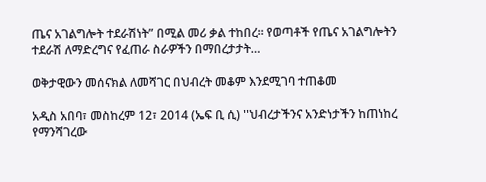ጤና አገልግሎት ተደራሽነት” በሚል መሪ ቃል ተከበረ፡፡ የወጣቶች የጤና አገልግሎትን ተደራሽ ለማድረግና የፈጠራ ስራዎችን በማበረታታት…

ወቅታዊውን መሰናክል ለመሻገር በህብረት መቆም እንደሚገባ ተጠቆመ

አዲስ አበባ፣ መስከረም 12፣ 2014 (ኤፍ ቢ ሲ) ''ህብረታችንና አንድነታችን ከጠነከረ የማንሻገረው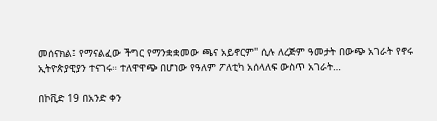መሰናክል፤ የማናልፈው ችግር የማንቋቋመው ጫና አይኖርም'' ሲሉ ለረጅም ዓመታት በውጭ አገራት የኖሩ ኢትዮጵያዊያን ተናገሩ። ተለዋዋጭ በሆነው የዓለም ፖለቲካ አሰላለፍ ውስጥ አገራት…

በኮቪድ 19 በአንድ ቀን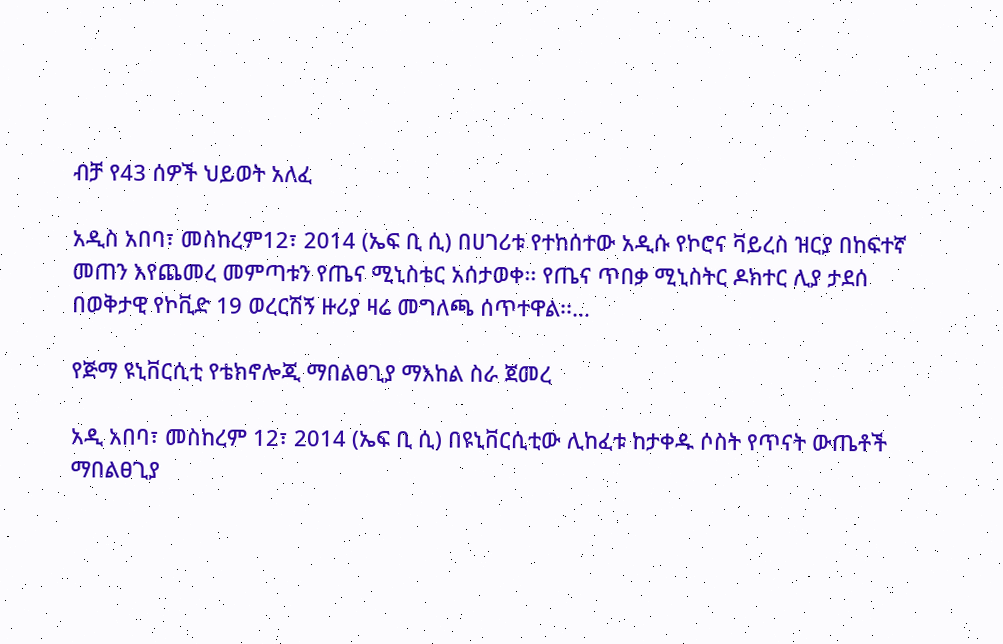ብቻ የ43 ሰዎች ህይወት አለፈ

አዲስ አበባ፣ መስከረም12፣ 2014 (ኤፍ ቢ ሲ) በሀገሪቱ የተከሰተው አዲሱ የኮሮና ቫይረስ ዝርያ በከፍተኛ መጠን እየጨመረ መምጣቱን የጤና ሚኒስቴር አሰታወቀ፡፡ የጤና ጥበቃ ሚኒስትር ዶክተር ሊያ ታደሰ በወቅታዊ የኮቪድ 19 ወረርሽኝ ዙሪያ ዛሬ መግለጫ ሰጥተዋል፡፡…

የጅማ ዩኒቨርሲቲ የቴክኖሎጂ ማበልፀጊያ ማእከል ስራ ጀመረ

አዲ አበባ፣ መስከረም 12፣ 2014 (ኤፍ ቢ ሲ) በዩኒቨርሲቲው ሊከፈቱ ከታቀዱ ሶስት የጥናት ውጤቶች ማበልፀጊያ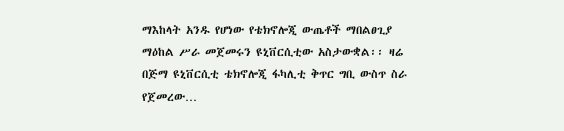ማእከላት አንዱ የሆነው የቴክኖሎጂ ውጤቶች ማበልፀጊያ ማዕከል ሥራ መጀመሩን ዩኒቨርሲቲው አስታውቋል፡፡ ዛሬ በጅማ ዩኒቨርሲቲ ቴክኖሎጂ ፋካሊቲ ቅጥር ግቢ ውስጥ ስራ የጀመረው…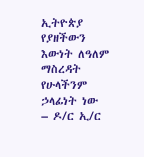ኢትዮጵያ የያዘችውን እውነት ለዓለም ማስረዳት የሁላችንም ኃላፊነት ነው – ዶ/ር ኢ/ር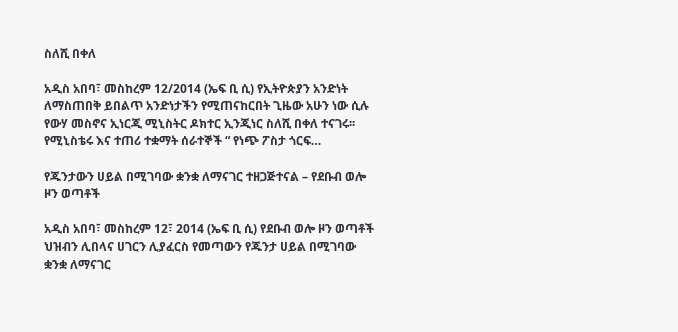ስለሺ በቀለ

አዲስ አበባ፣ መስከረም 12/2014 (ኤፍ ቢ ሲ) የኢትዮጵያን አንድነት ለማስጠበቅ ይበልጥ አንድነታችን የሚጠናከርበት ጊዜው አሁን ነው ሲሉ የውሃ መስኖና ኢነርጂ ሚኒስትር ዶክተር ኢንጂነር ስለሺ በቀለ ተናገሩ፡፡ የሚኒስቴሩ እና ተጠሪ ተቋማት ሰራተኞች “ የነጭ ፖስታ ጎርፍ…

የጁንታውን ሀይል በሚገባው ቋንቋ ለማናገር ተዘጋጅተናል – የደቡብ ወሎ ዞን ወጣቶች

አዲስ አበባ፣ መስከረም 12፣ 2014 (ኤፍ ቢ ሲ) የደቡብ ወሎ ዞን ወጣቶች ህዝብን ሊበላና ሀገርን ሊያፈርስ የመጣውን የጁንታ ሀይል በሚገባው ቋንቋ ለማናገር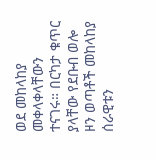ወደ መከላከያ መቀላቀላቸውን ተናገሩ። በርካታ ቁጥር ያላቸው የደቡብ ወሎ ዞን ወጣቶች መከላከያ ሰራዊቱን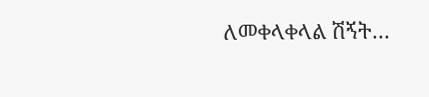ለመቀላቀላል ሽኝት…